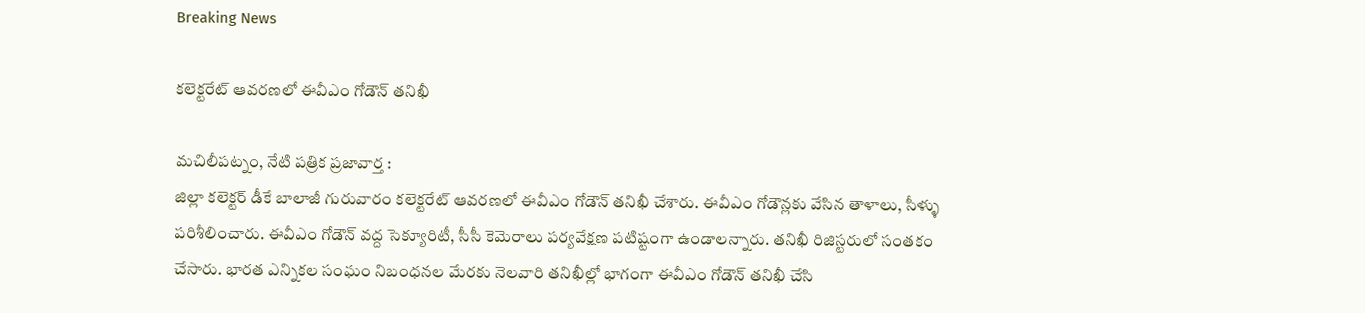Breaking News

కలెక్టరేట్ ఆవరణలో ఈవీఎం గోడౌన్ తనిఖీ

మచిలీపట్నం, నేటి పత్రిక ప్రజావార్త :
జిల్లా కలెక్టర్ డీకే బాలాజీ గురువారం కలెక్టరేట్ ఆవరణలో ఈవీఎం గోడౌన్ తనిఖీ చేశారు. ఈవీఎం గోడౌన్లకు వేసిన తాళాలు, సీళ్ళు పరిశీలించారు. ఈవీఎం గోడౌన్ వద్ద సెక్యూరిటీ, సీసీ కెమెరాలు పర్యవేక్షణ పటిష్టంగా ఉండాలన్నారు. తనిఖీ రిజిస్టరులో సంతకం చేసారు. భారత ఎన్నికల సంఘం నిబంధనల మేరకు నెలవారి తనిఖీల్లో భాగంగా ఈవీఎం గోడౌన్ తనిఖీ చేసి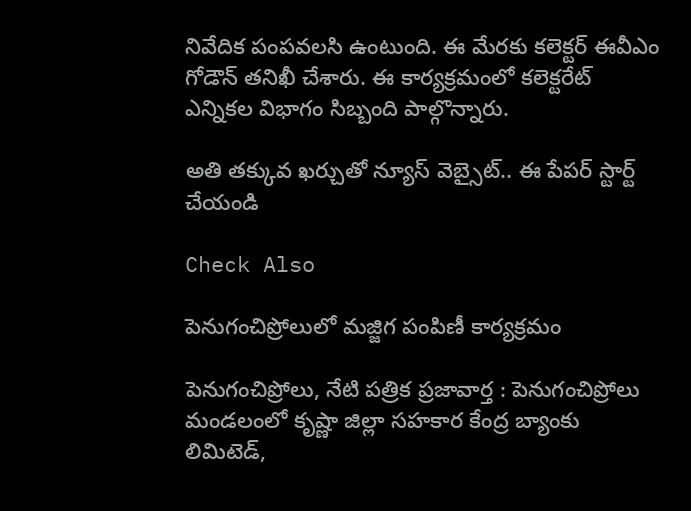నివేదిక పంపవలసి ఉంటుంది. ఈ మేరకు కలెక్టర్ ఈవీఎం గోడౌన్ తనిఖీ చేశారు. ఈ కార్యక్రమంలో కలెక్టరేట్ ఎన్నికల విభాగం సిబ్బంది పాల్గొన్నారు.

అతి తక్కువ ఖర్చుతో న్యూస్ వెబ్సైట్.. ఈ పేపర్ స్టార్ట్ చేయండి

Check Also

పెనుగంచిప్రోలులో మజ్జిగ పంపిణీ కార్యక్రమం

పెనుగంచిప్రోలు, నేటి పత్రిక ప్రజావార్త : పెనుగంచిప్రోలు మండలంలో కృష్ణా జిల్లా సహకార కేంద్ర బ్యాంకు లిమిటెడ్,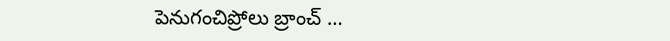పెనుగంచిప్రోలు బ్రాంచ్ …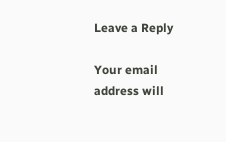Leave a Reply

Your email address will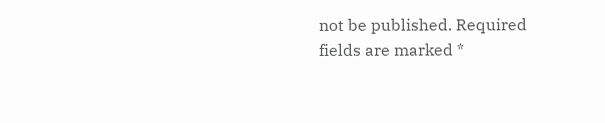not be published. Required fields are marked *